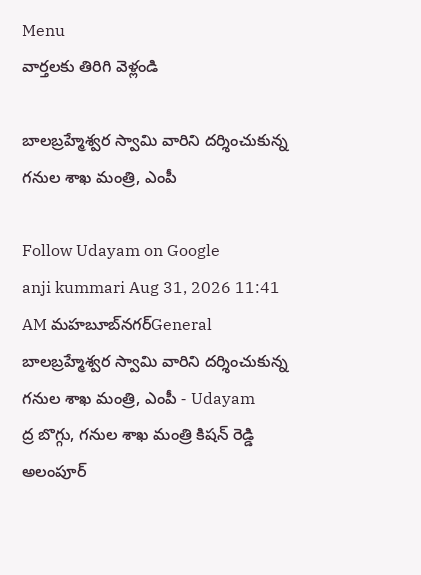Menu
వార్తలకు తిరిగి వెళ్లండి

బాలబ్రహ్మేశ్వర స్వామి వారిని దర్శించుకున్న గనుల శాఖ మంత్రి, ఎంపీ

Follow Udayam on Google
anji kummari Aug 31, 2026 11:41 AM మహబూబ్‌నగర్General
బాలబ్రహ్మేశ్వర స్వామి వారిని దర్శించుకున్న గనుల శాఖ మంత్రి, ఎంపీ - Udayam
ద్ర బొగ్గు, గనుల శాఖ మంత్రి కిషన్ రెడ్డి అలంపూర్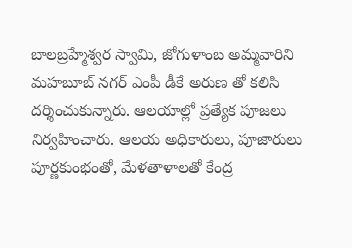బాలబ్రహ్మేశ్వర స్వామి, జోగుళాంబ అమ్మవారిని మహబూబ్ నగర్ ఎంపీ డీకే అరుణ తో కలిసి దర్శించుకున్నారు. ఆలయాల్లో ప్రత్యేక పూజలు నిర్వహించారు. ఆలయ అధికారులు, పూజారులు పూర్ణకుంభంతో, మేళతాళాలతో కేంద్ర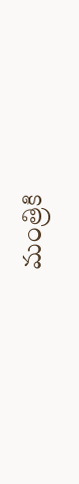మంత్రికి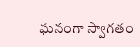ఘనంగా స్వాగతం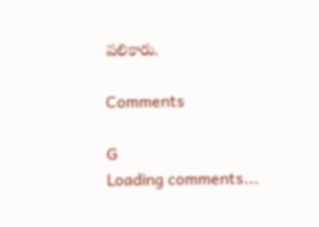పలికారు.

Comments

G
Loading comments...